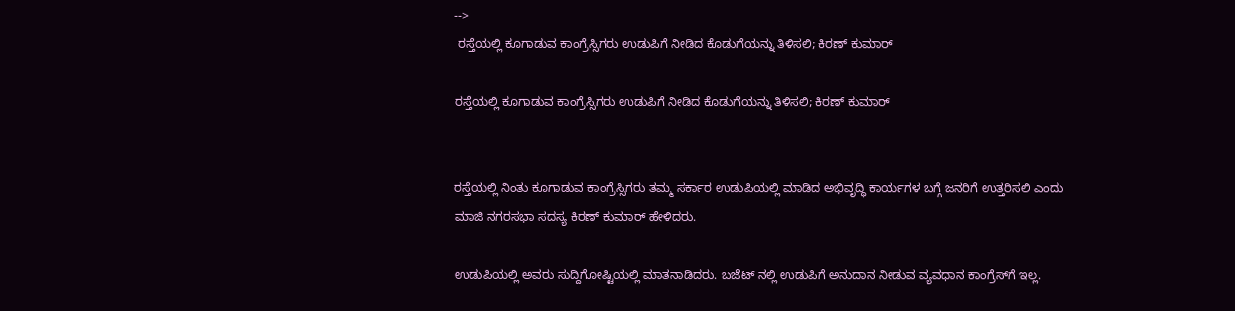-->
 ರಸ್ತೆಯಲ್ಲಿ ಕೂಗಾಡುವ ಕಾಂಗ್ರೆಸ್ಸಿಗರು ಉಡುಪಿಗೆ ನೀಡಿದ ಕೊಡುಗೆಯನ್ನು ತಿಳಿಸಲಿ; ಕಿರಣ್ ಕುಮಾರ್

ರಸ್ತೆಯಲ್ಲಿ ಕೂಗಾಡುವ ಕಾಂಗ್ರೆಸ್ಸಿಗರು ಉಡುಪಿಗೆ ನೀಡಿದ ಕೊಡುಗೆಯನ್ನು ತಿಳಿಸಲಿ; ಕಿರಣ್ ಕುಮಾರ್


ರಸ್ತೆಯಲ್ಲಿ ನಿಂತು ಕೂಗಾಡುವ ಕಾಂಗ್ರೆಸ್ಸಿಗರು ತಮ್ಮ ಸರ್ಕಾರ ಉಡುಪಿಯಲ್ಲಿ ಮಾಡಿದ ಅಭಿವೃದ್ಧಿ ಕಾರ್ಯಗಳ ಬಗ್ಗೆ ಜನರಿಗೆ ಉತ್ತರಿಸಲಿ ಎಂದು ಮಾಜಿ ನಗರಸಭಾ ಸದಸ್ಯ ಕಿರಣ್ ಕುಮಾರ್ ಹೇಳಿದರು.

ಉಡುಪಿಯಲ್ಲಿ ಅವರು ಸುದ್ದಿಗೋಷ್ಟಿಯಲ್ಲಿ ಮಾತನಾಡಿದರು. ಬಜೆಟ್ ನಲ್ಲಿ ಉಡುಪಿಗೆ ಅನುದಾನ ನೀಡುವ ವ್ಯವಧಾನ ಕಾಂಗ್ರೆಸ್‌ಗೆ ಇಲ್ಲ.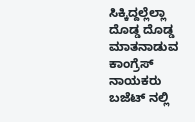ಸಿಕ್ಕಿದ್ದಲ್ಲೆಲ್ಲಾ ದೊಡ್ಡ ದೊಡ್ಡ ಮಾತನಾಡುವ ಕಾಂಗ್ರೆಸ್ ನಾಯಕರು ಬಜೆಟ್ ನಲ್ಲಿ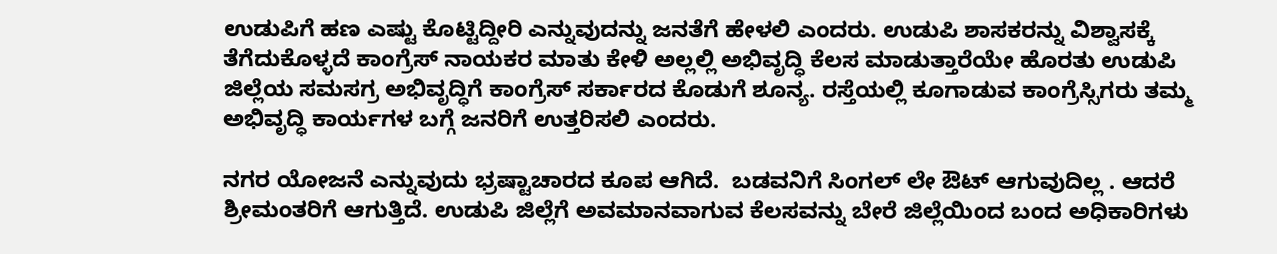ಉಡುಪಿಗೆ ಹಣ ಎಷ್ಟು ಕೊಟ್ಟಿದ್ದೀರಿ ಎನ್ನುವುದನ್ನು ಜನತೆಗೆ ಹೇಳಲಿ ಎಂದರು. ಉಡುಪಿ ಶಾಸಕರನ್ನು ವಿಶ್ವಾಸಕ್ಕೆ ತೆಗೆದುಕೊಳ್ಳದೆ ಕಾಂಗ್ರೆಸ್ ನಾಯಕರ ಮಾತು ಕೇಳಿ ಅಲ್ಲಲ್ಲಿ ಅಭಿವೃದ್ಧಿ ಕೆಲಸ ಮಾಡುತ್ತಾರೆಯೇ ಹೊರತು ಉಡುಪಿ ಜಿಲ್ಲೆಯ ಸಮಸಗ್ರ ಅಭಿವೃದ್ಧಿಗೆ ಕಾಂಗ್ರೆಸ್ ಸರ್ಕಾರದ ಕೊಡುಗೆ ಶೂನ್ಯ. ರಸ್ತೆಯಲ್ಲಿ ಕೂಗಾಡುವ ಕಾಂಗ್ರೆಸ್ಸಿಗರು ತಮ್ಮ ಅಭಿವೃದ್ಧಿ ಕಾರ್ಯಗಳ ಬಗ್ಗೆ ಜನರಿಗೆ ಉತ್ತರಿಸಲಿ ಎಂದರು.

ನಗರ ಯೋಜನೆ ಎನ್ನುವುದು ಭ್ರಷ್ಟಾಚಾರದ ಕೂಪ ಆಗಿದೆ.  ಬಡವನಿಗೆ ಸಿಂಗಲ್ ಲೇ ಔಟ್ ಆಗುವುದಿಲ್ಲ . ಆದರೆ ಶ್ರೀಮಂತರಿಗೆ ಆಗುತ್ತಿದೆ. ಉಡುಪಿ ಜಿಲ್ಲೆಗೆ ಅವಮಾನವಾಗುವ ಕೆಲಸವನ್ನು ಬೇರೆ ಜಿಲ್ಲೆಯಿಂದ ಬಂದ ಅಧಿಕಾರಿಗಳು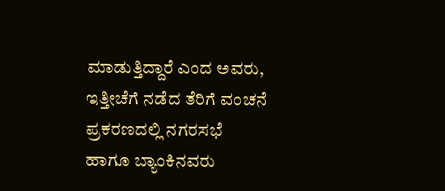ಮಾಡುತ್ತಿದ್ದಾರೆ ಎಂದ ಅವರು, ಇತ್ತೀಚೆಗೆ ನಡೆದ ತೆರಿಗೆ ವಂಚನೆ ಪ್ರಕರಣದಲ್ಲಿ ನಗರಸಭೆ ಹಾಗೂ ಬ್ಯಾಂಕಿನವರು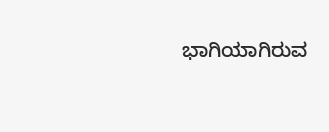ಭಾಗಿಯಾಗಿರುವ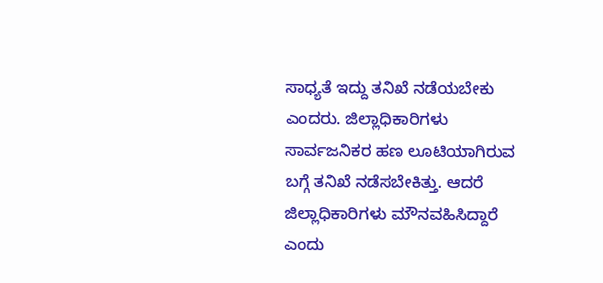ಸಾಧ್ಯತೆ ಇದ್ದು ತನಿಖೆ ನಡೆಯಬೇಕು ಎಂದರು. ಜಿಲ್ಲಾಧಿಕಾರಿಗಳು ಸಾರ್ವಜನಿಕರ ಹಣ ಲೂಟಿಯಾಗಿರುವ ಬಗ್ಗೆ ತನಿಖೆ ನಡೆಸಬೇಕಿತ್ತು. ಆದರೆ ಜಿಲ್ಲಾಧಿಕಾರಿಗಳು ಮೌನವಹಿಸಿದ್ದಾರೆ ಎಂದು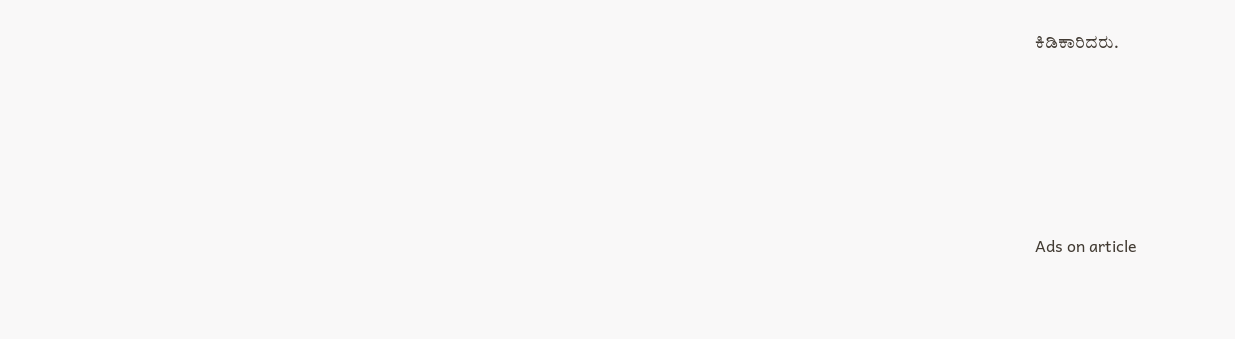ಕಿಡಿಕಾರಿದರು.







Ads on article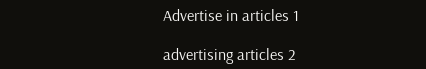Advertise in articles 1

advertising articles 2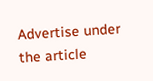Advertise under the article